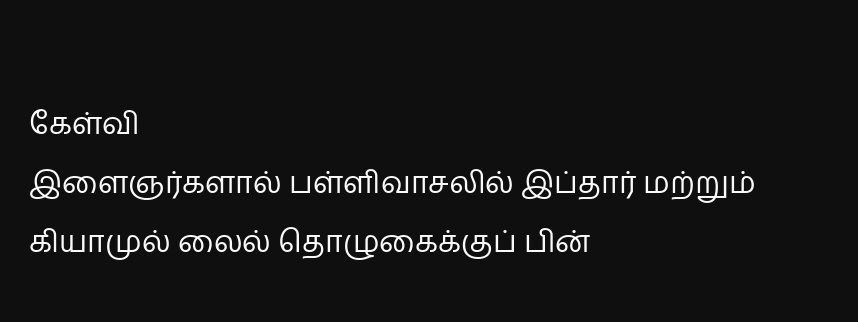கேள்வி
இளைஞர்களால் பள்ளிவாசலில் இப்தார் மற்றும் கியாமுல் லைல் தொழுகைக்குப் பின்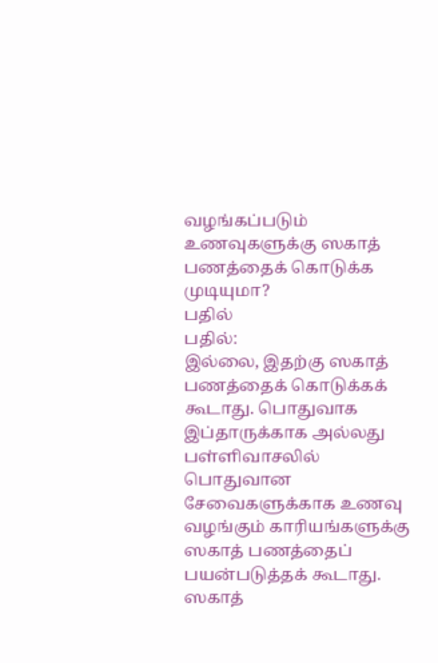வழங்கப்படும் உணவுகளுக்கு ஸகாத் பணத்தைக் கொடுக்க முடியுமா?
பதில்
பதில்:
இல்லை, இதற்கு ஸகாத் பணத்தைக் கொடுக்கக் கூடாது. பொதுவாக இப்தாருக்காக அல்லது பள்ளிவாசலில் பொதுவான சேவைகளுக்காக உணவு வழங்கும் காரியங்களுக்கு ஸகாத் பணத்தைப் பயன்படுத்தக் கூடாது.
ஸகாத்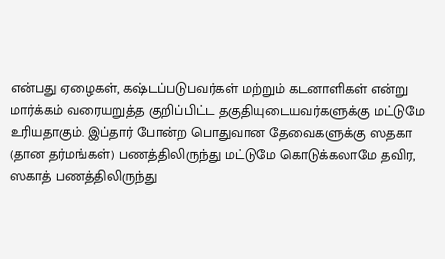என்பது ஏழைகள், கஷ்டப்படுபவர்கள் மற்றும் கடனாளிகள் என்று மார்க்கம் வரையறுத்த குறிப்பிட்ட தகுதியுடையவர்களுக்கு மட்டுமே உரியதாகும். இப்தார் போன்ற பொதுவான தேவைகளுக்கு ஸதகா (தான தர்மங்கள்) பணத்திலிருந்து மட்டுமே கொடுக்கலாமே தவிர, ஸகாத் பணத்திலிருந்து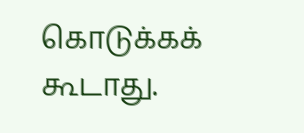கொடுக்கக் கூடாது.